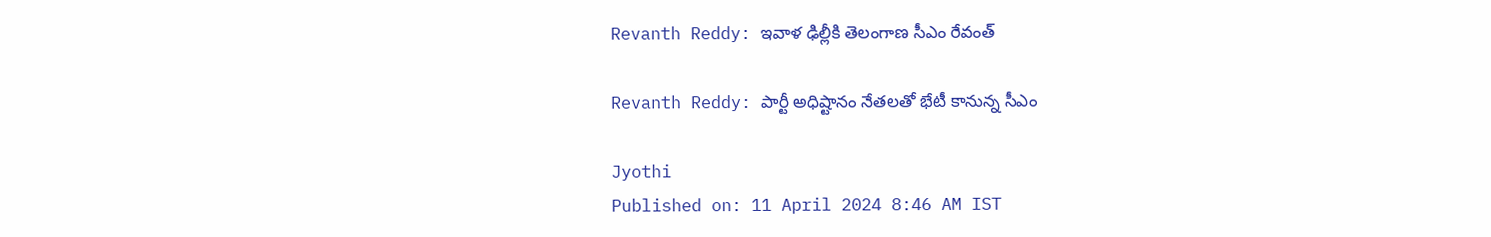Revanth Reddy: ఇవాళ ఢిల్లీకి తెలంగాణ సీఎం రేవంత్

Revanth Reddy: పార్టీ అధిష్టానం నేతలతో భేటీ కానున్న సీఎం

Jyothi
Published on: 11 April 2024 8:46 AM IST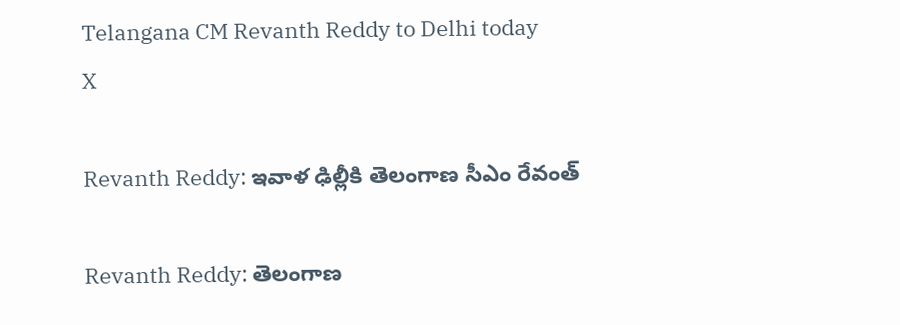Telangana CM Revanth Reddy to Delhi today
X

Revanth Reddy: ఇవాళ ఢిల్లీకి తెలంగాణ సీఎం రేవంత్

Revanth Reddy: తెలంగాణ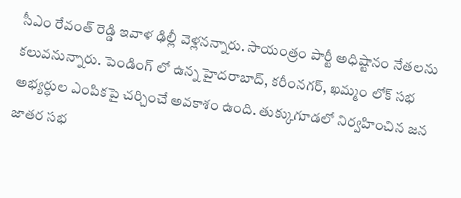సీఎం రేవంత్ రెడ్డి ఇవాళ ఢిల్లీ వెళ్లనన్నారు. సాయంత్రం పార్టీ అధిష్టానం నేతలను కలువనున్నారు. పెండింగ్ లో ఉన్న హైదరాబాద్, కరీంనగర్, ఖమ్మం లోక్ సభ అభ్యర్ధుల ఎంపికపై చర్చించే అవకాశం ఉంది. తుక్కుగూడలో నిర్వహించిన జన జాతర సభ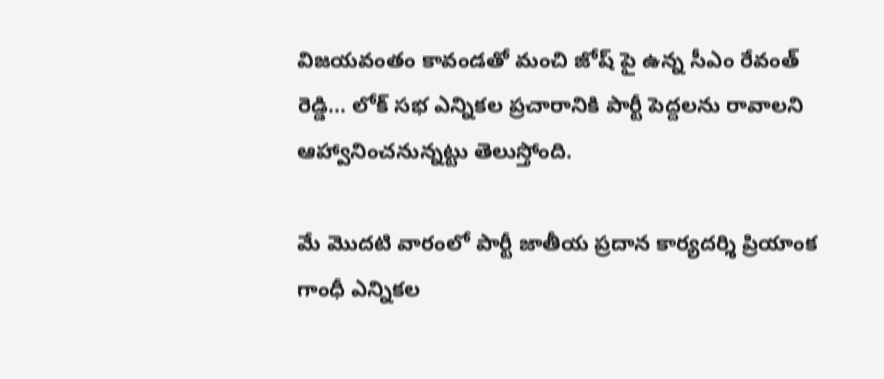విజయవంతం కావండతో మంచి జోష్ పై ఉన్న సీఎం రేవంత్ రెడ్డి... లోక్ సభ ఎన్నికల ప్రచారానికి పార్టీ పెద్దలను రావాలని ఆహ్వానించనున్నట్టు తెలుస్తోంది.

మే మొదటి వారంలో పార్టీ జాతీయ ప్రదాన కార్యదర్శి ప్రియాంక గాంధీ ఎన్నికల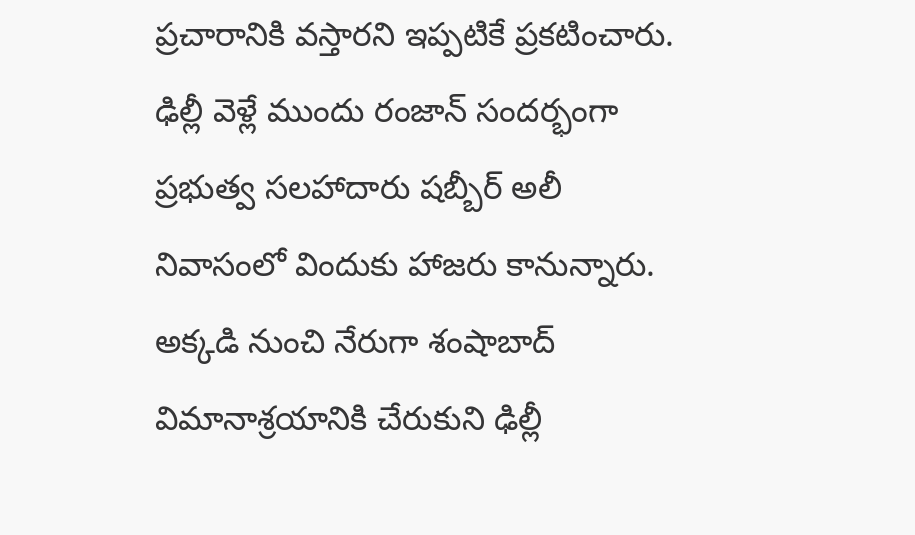ప్రచారానికి వస్తారని ఇప్పటికే ప్రకటించారు. ఢిల్లీ వెళ్లే ముందు రంజాన్ సందర్భంగా ప్రభుత్వ సలహాదారు షబ్బీర్ అలీ నివాసంలో విందుకు హాజరు కానున్నారు. అక్కడి నుంచి నేరుగా శంషాబాద్ విమానాశ్రయానికి చేరుకుని ఢిల్లీ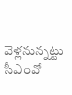వెళ్లనున్నట్టు సీఎంవో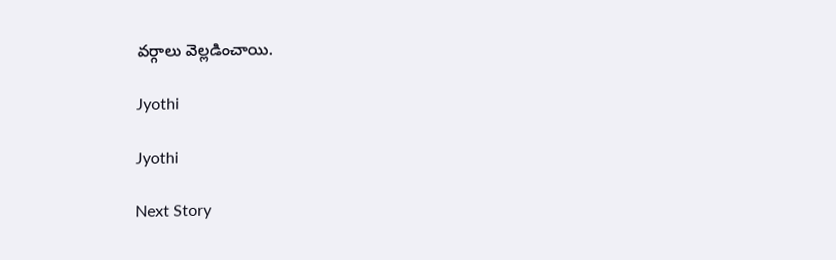వర్గాలు వెల్లడించాయి.

Jyothi

Jyothi

Next Story